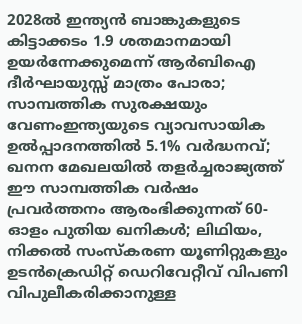2028ൽ ഇന്ത്യൻ ബാങ്കുകളുടെ കിട്ടാക്കടം 1.9 ശതമാനമായി ഉയർന്നേക്കുമെന്ന് ആർബിഐ ദീർഘായുസ്സ് മാത്രം പോരാ; സാമ്പത്തിക സുരക്ഷയും വേണംഇന്ത്യയുടെ വ്യാവസായിക ഉൽപ്പാദനത്തിൽ 5.1% വർദ്ധനവ്; ഖനന മേഖലയിൽ തളർച്ചരാജ്യത്ത് ഈ സാമ്പത്തിക വർഷം പ്രവർത്തനം ആരംഭിക്കുന്നത് 60-ഓളം പുതിയ ഖനികൾ; ലിഥിയം, നിക്കൽ സംസ്‌കരണ യൂണിറ്റുകളും ഉടൻക്രെഡിറ്റ് ഡെറിവേറ്റീവ് വിപണി വിപുലീകരിക്കാനുള്ള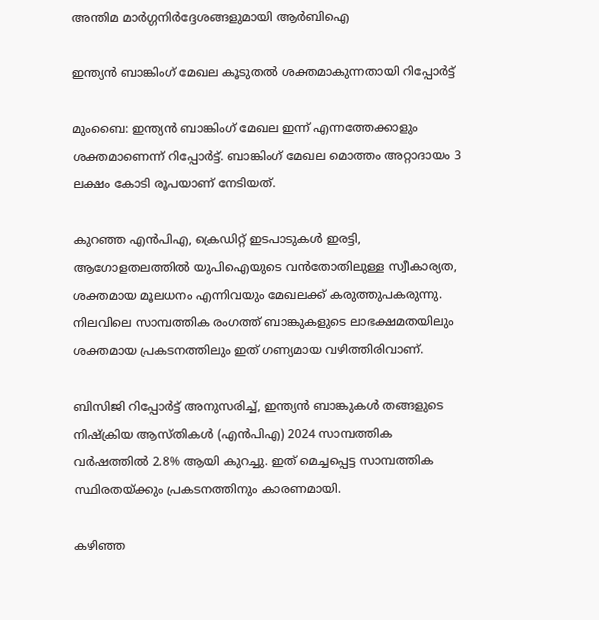അന്തിമ മാർഗ്ഗനിർദ്ദേശങ്ങളുമായി ആർബിഐ

ഇന്ത്യന്‍ ബാങ്കിംഗ് മേഖല കൂടുതല്‍ ശക്തമാകുന്നതായി റിപ്പോര്‍ട്ട്

മുംബൈ: ഇന്ത്യന്‍ ബാങ്കിംഗ് മേഖല ഇന്ന് എന്നത്തേക്കാളും ശക്തമാണെന്ന് റിപ്പോര്‍ട്ട്. ബാങ്കിംഗ് മേഖല മൊത്തം അറ്റാദായം 3 ലക്ഷം കോടി രൂപയാണ് നേടിയത്.

കുറഞ്ഞ എന്‍പിഎ, ക്രെഡിറ്റ് ഇടപാടുകള്‍ ഇരട്ടി, ആഗോളതലത്തില്‍ യുപിഐയുടെ വന്‍തോതിലുള്ള സ്വീകാര്യത, ശക്തമായ മൂലധനം എന്നിവയും മേഖലക്ക് കരുത്തുപകരുന്നു.
നിലവിലെ സാമ്പത്തിക രംഗത്ത് ബാങ്കുകളുടെ ലാഭക്ഷമതയിലും ശക്തമായ പ്രകടനത്തിലും ഇത് ഗണ്യമായ വഴിത്തിരിവാണ്.

ബിസിജി റിപ്പോര്‍ട്ട് അനുസരിച്ച്, ഇന്ത്യന്‍ ബാങ്കുകള്‍ തങ്ങളുടെ നിഷ്‌ക്രിയ ആസ്തികള്‍ (എന്‍പിഎ) 2024 സാമ്പത്തിക വര്‍ഷത്തില്‍ 2.8% ആയി കുറച്ചു. ഇത് മെച്ചപ്പെട്ട സാമ്പത്തിക സ്ഥിരതയ്ക്കും പ്രകടനത്തിനും കാരണമായി.

കഴിഞ്ഞ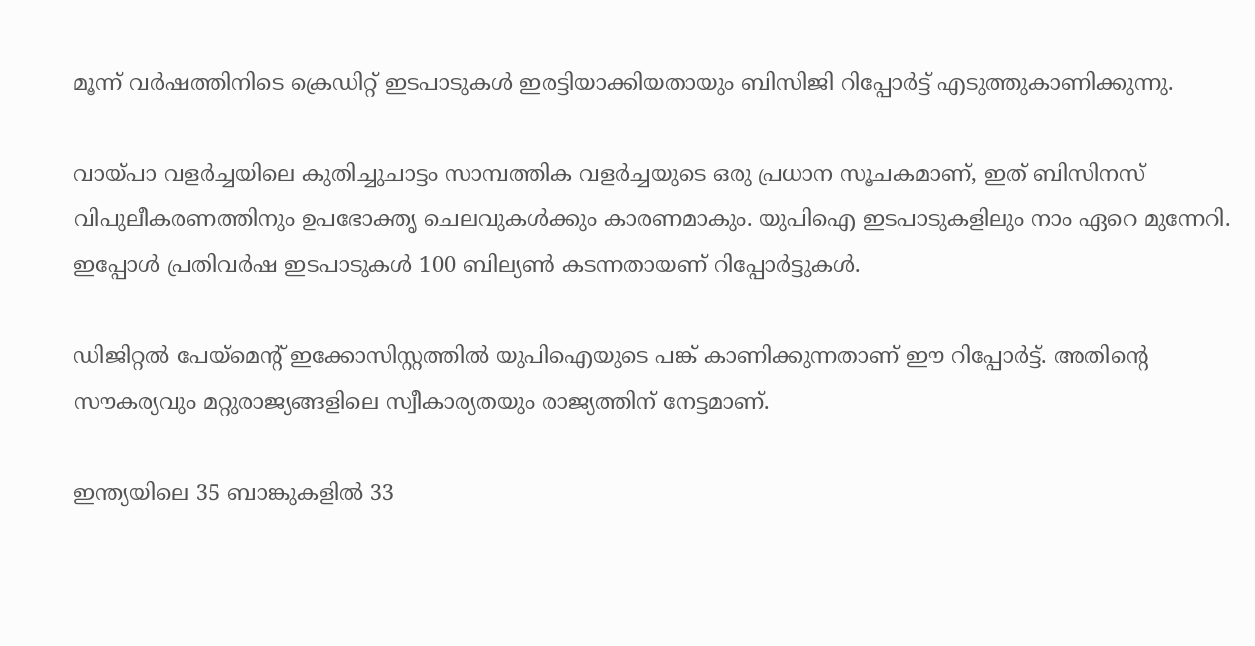മൂന്ന് വര്‍ഷത്തിനിടെ ക്രെഡിറ്റ് ഇടപാടുകള്‍ ഇരട്ടിയാക്കിയതായും ബിസിജി റിപ്പോര്‍ട്ട് എടുത്തുകാണിക്കുന്നു.

വായ്പാ വളര്‍ച്ചയിലെ കുതിച്ചുചാട്ടം സാമ്പത്തിക വളര്‍ച്ചയുടെ ഒരു പ്രധാന സൂചകമാണ്, ഇത് ബിസിനസ് വിപുലീകരണത്തിനും ഉപഭോക്തൃ ചെലവുകള്‍ക്കും കാരണമാകും. യുപിഐ ഇടപാടുകളിലും നാം ഏറെ മുന്നേറി. ഇപ്പോള്‍ പ്രതിവര്‍ഷ ഇടപാടുകള്‍ 100 ബില്യണ്‍ കടന്നതായണ് റിപ്പോര്‍ട്ടുകള്‍.

ഡിജിറ്റല്‍ പേയ്മെന്റ് ഇക്കോസിസ്റ്റത്തില്‍ യുപിഐയുടെ പങ്ക് കാണിക്കുന്നതാണ് ഈ റിപ്പോര്‍ട്ട്. അതിന്റെ സൗകര്യവും മറ്റുരാജ്യങ്ങളിലെ സ്വീകാര്യതയും രാജ്യത്തിന് നേട്ടമാണ്.

ഇന്ത്യയിലെ 35 ബാങ്കുകളില്‍ 33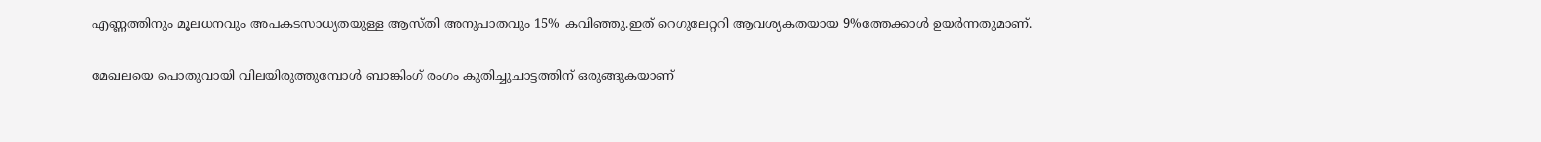എണ്ണത്തിനും മൂലധനവും അപകടസാധ്യതയുള്ള ആസ്തി അനുപാതവും 15% കവിഞ്ഞു.ഇത് റെഗുലേറ്ററി ആവശ്യകതയായ 9%ത്തേക്കാള്‍ ഉയര്‍ന്നതുമാണ്.

മേഖലയെ പൊതുവായി വിലയിരുത്തുമ്പോള്‍ ബാങ്കിംഗ് രംഗം കുതിച്ചുചാട്ടത്തിന് ഒരുങ്ങുകയാണ്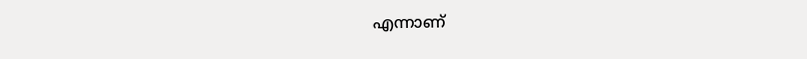എന്നാണ്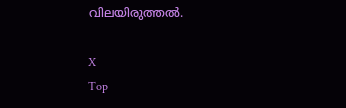വിലയിരുത്തല്‍.

X
Top